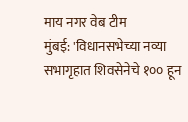माय नगर वेब टीम
मुंबई: 'विधानसभेच्या नव्या सभागृहात शिवसेनेचे १०० हून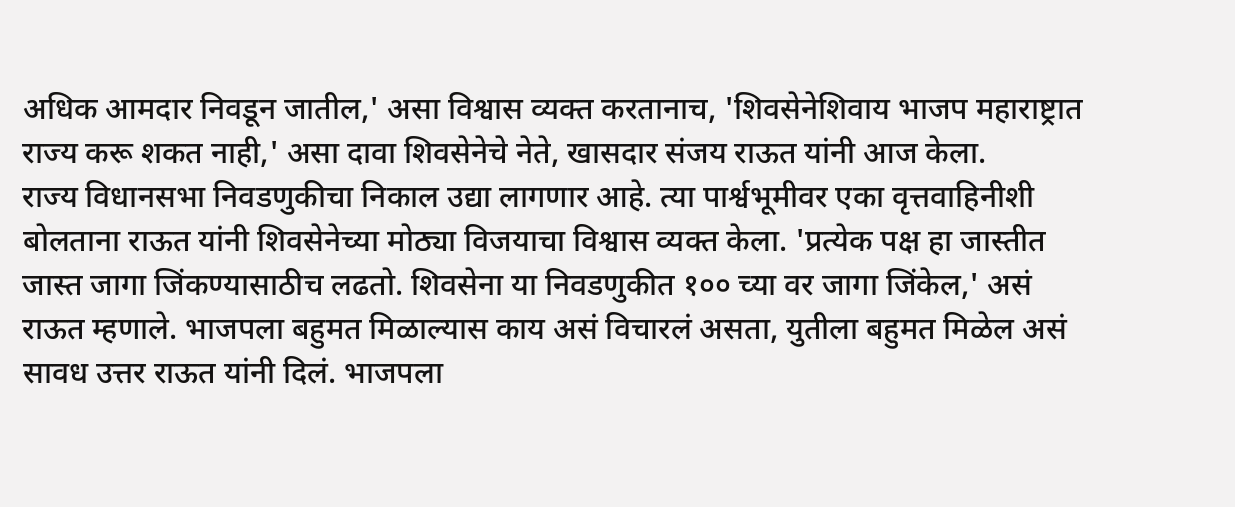अधिक आमदार निवडून जातील,' असा विश्वास व्यक्त करतानाच, 'शिवसेनेशिवाय भाजप महाराष्ट्रात राज्य करू शकत नाही,' असा दावा शिवसेनेचे नेते, खासदार संजय राऊत यांनी आज केला.
राज्य विधानसभा निवडणुकीचा निकाल उद्या लागणार आहे. त्या पार्श्वभूमीवर एका वृत्तवाहिनीशी बोलताना राऊत यांनी शिवसेनेच्या मोठ्या विजयाचा विश्वास व्यक्त केला. 'प्रत्येक पक्ष हा जास्तीत जास्त जागा जिंकण्यासाठीच लढतो. शिवसेना या निवडणुकीत १०० च्या वर जागा जिंकेल,' असं राऊत म्हणाले. भाजपला बहुमत मिळाल्यास काय असं विचारलं असता, युतीला बहुमत मिळेल असं सावध उत्तर राऊत यांनी दिलं. भाजपला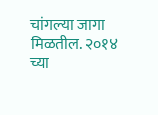चांगल्या जागा मिळतील. २०१४ च्या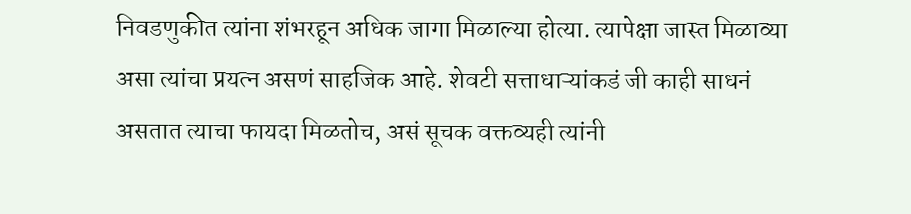निवडणुकीत त्यांना शंभरहून अधिक जागा मिळाल्या होत्या. त्यापेक्षा जास्त मिळाव्या असा त्यांचा प्रयत्न असणं साहजिक आहे. शेवटी सत्ताधाऱ्यांकडं जी काही साधनं असतात त्याचा फायदा मिळतोच, असं सूचक वक्तव्यही त्यांनी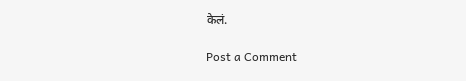केलं.

Post a Comment